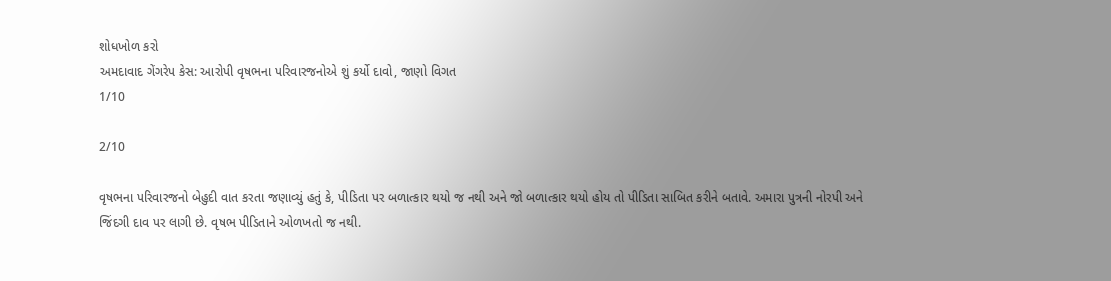શોધખોળ કરો
અમદાવાદ ગેંગરેપ કેસ: આરોપી વૃષભના પરિવારજનોએ શું કર્યો દાવો, જાણો વિગત
1/10

2/10

વૃષભના પરિવારજનો બેહુદી વાત કરતા જણાવ્યું હતું કે, પીડિતા પર બળાત્કાર થયો જ નથી અને જો બળાત્કાર થયો હોય તો પીડિતા સાબિત કરીને બતાવે. અમારા પુત્રની નોરપી અને જિંદગી દાવ પર લાગી છે. વૃષભ પીડિતાને ઓળખતો જ નથી.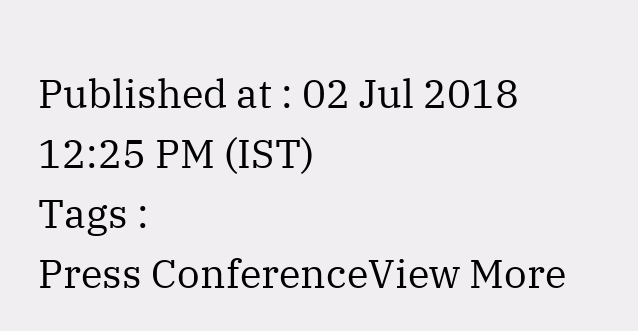Published at : 02 Jul 2018 12:25 PM (IST)
Tags :
Press ConferenceView More